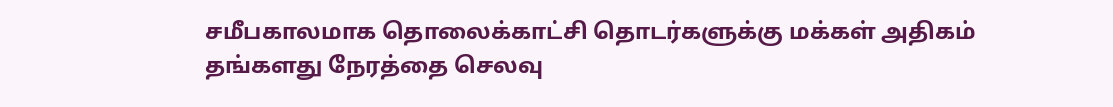சமீபகாலமாக தொலைக்காட்சி தொடர்களுக்கு மக்கள் அதிகம் தங்களது நேரத்தை செலவு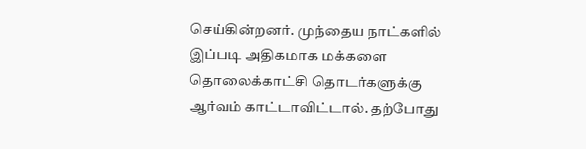செய்கின்றனர். முந்தைய நாட்களில் இப்படி அதிகமாக மக்களை தொலைக்காட்சி தொடர்களுக்கு ஆர்வம் காட்டாவிட்டால். தற்போது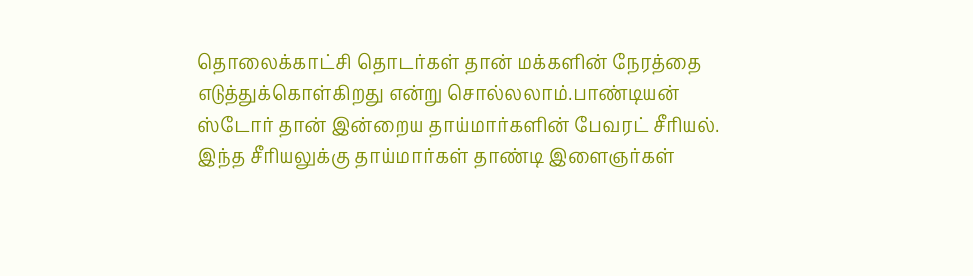தொலைக்காட்சி தொடர்கள் தான் மக்களின் நேரத்தை எடுத்துக்கொள்கிறது என்று சொல்லலாம்.பாண்டியன் ஸ்டோர் தான் இன்றைய தாய்மார்களின் பேவரட் சீரியல். இந்த சீரியலுக்கு தாய்மார்கள் தாண்டி இளைஞர்கள்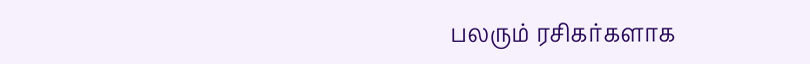பலரும் ரசிகர்களாக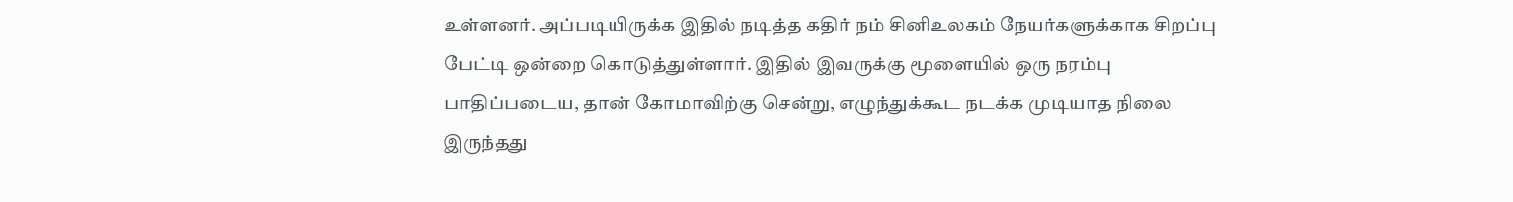உள்ளனர். அப்படியிருக்க இதில் நடித்த கதிர் நம் சினிஉலகம் நேயர்களுக்காக சிறப்பு பேட்டி ஒன்றை கொடுத்துள்ளார். இதில் இவருக்கு மூளையில் ஒரு நரம்பு பாதிப்படைய, தான் கோமாவிற்கு சென்று, எழுந்துக்கூட நடக்க முடியாத நிலை இருந்தது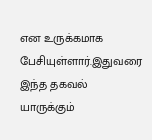என உருக்கமாக பேசியுள்ளார்.இதுவரை இந்த தகவல் யாருக்கும்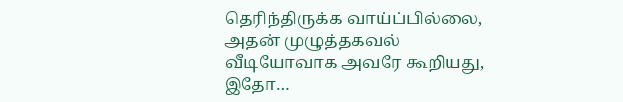தெரிந்திருக்க வாய்ப்பில்லை, அதன் முழுத்தகவல் வீடியோவாக அவரே கூறியது, இதோ…